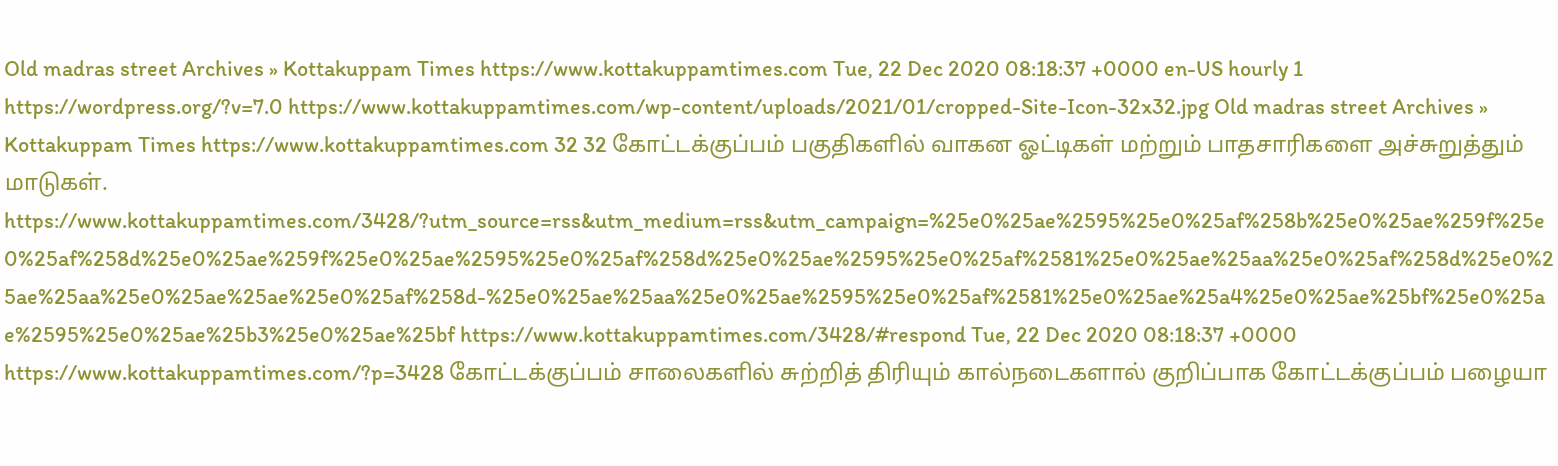Old madras street Archives » Kottakuppam Times https://www.kottakuppamtimes.com Tue, 22 Dec 2020 08:18:37 +0000 en-US hourly 1 https://wordpress.org/?v=7.0 https://www.kottakuppamtimes.com/wp-content/uploads/2021/01/cropped-Site-Icon-32x32.jpg Old madras street Archives » Kottakuppam Times https://www.kottakuppamtimes.com 32 32 கோட்டக்குப்பம் பகுதிகளில் வாகன ஓட்டிகள் மற்றும் பாதசாரிகளை அச்சுறுத்தும் மாடுகள். https://www.kottakuppamtimes.com/3428/?utm_source=rss&utm_medium=rss&utm_campaign=%25e0%25ae%2595%25e0%25af%258b%25e0%25ae%259f%25e0%25af%258d%25e0%25ae%259f%25e0%25ae%2595%25e0%25af%258d%25e0%25ae%2595%25e0%25af%2581%25e0%25ae%25aa%25e0%25af%258d%25e0%25ae%25aa%25e0%25ae%25ae%25e0%25af%258d-%25e0%25ae%25aa%25e0%25ae%2595%25e0%25af%2581%25e0%25ae%25a4%25e0%25ae%25bf%25e0%25ae%2595%25e0%25ae%25b3%25e0%25ae%25bf https://www.kottakuppamtimes.com/3428/#respond Tue, 22 Dec 2020 08:18:37 +0000 https://www.kottakuppamtimes.com/?p=3428 கோட்டக்குப்பம் சாலைகளில் சுற்றித் திரியும் கால்நடைகளால் குறிப்பாக கோட்டக்குப்பம் பழையா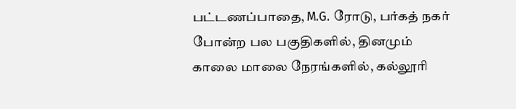பட்டணப்பாதை, M.G. ரோடு, பர்கத் நகர் போன்ற பல பகுதிகளில், தினமும் காலை மாலை நேரங்களில், கல்லூரி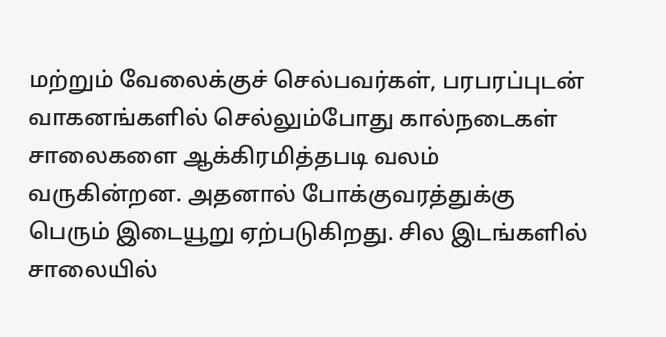மற்றும் வேலைக்குச் செல்பவர்கள், பரபரப்புடன் வாகனங்களில் செல்லும்போது கால்நடைகள் சாலைகளை ஆக்கிரமித்தபடி வலம் வருகின்றன. அதனால் போக்குவரத்துக்கு பெரும் இடையூறு ஏற்படுகிறது. சில இடங்களில் சாலையில்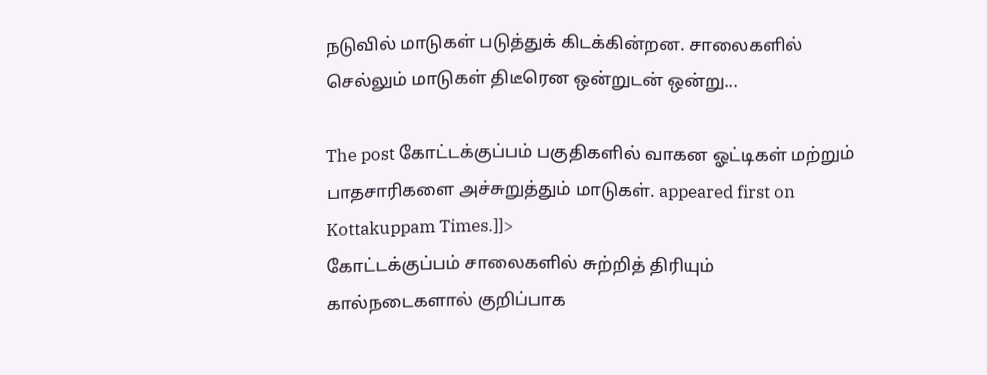நடுவில் மாடுகள் படுத்துக் கிடக்கின்றன. சாலைகளில் செல்லும் மாடுகள் திடீரென ஒன்றுடன் ஒன்று...

The post கோட்டக்குப்பம் பகுதிகளில் வாகன ஓட்டிகள் மற்றும் பாதசாரிகளை அச்சுறுத்தும் மாடுகள். appeared first on Kottakuppam Times.]]>
கோட்டக்குப்பம் சாலைகளில் சுற்றித் திரியும் கால்நடைகளால் குறிப்பாக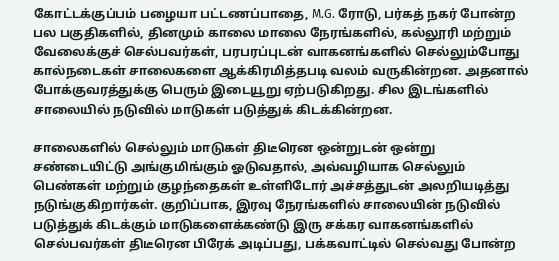கோட்டக்குப்பம் பழையா பட்டணப்பாதை, M.G. ரோடு, பர்கத் நகர் போன்ற பல பகுதிகளில், தினமும் காலை மாலை நேரங்களில், கல்லூரி மற்றும் வேலைக்குச் செல்பவர்கள், பரபரப்புடன் வாகனங்களில் செல்லும்போது கால்நடைகள் சாலைகளை ஆக்கிரமித்தபடி வலம் வருகின்றன. அதனால் போக்குவரத்துக்கு பெரும் இடையூறு ஏற்படுகிறது. சில இடங்களில் சாலையில் நடுவில் மாடுகள் படுத்துக் கிடக்கின்றன.

சாலைகளில் செல்லும் மாடுகள் திடீரென ஒன்றுடன் ஒன்று சண்டையிட்டு அங்குமிங்கும் ஓடுவதால், அவ்வழியாக செல்லும் பெண்கள் மற்றும் குழந்தைகள் உள்ளிடோர் அச்சத்துடன் அலறியடித்து நடுங்குகிறார்கள். குறிப்பாக, இரவு நேரங்களில் சாலையின் நடுவில் படுத்துக் கிடக்கும் மாடுகளைக்கண்டு இரு சக்கர வாகனங்களில் செல்பவர்கள் திடீரென பிரேக் அடிப்பது, பக்கவாட்டில் செல்வது போன்ற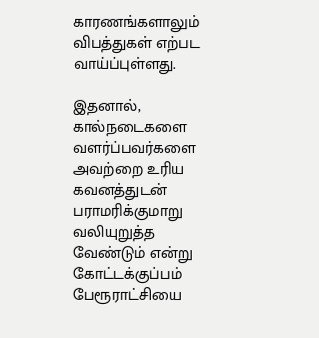காரணங்களாலும் விபத்துகள் எற்பட வாய்ப்புள்ளது.

இதனால், கால்நடைகளை வளர்ப்பவர்களை அவற்றை உரிய கவனத்துடன் பராமரிக்குமாறு வலியுறுத்த வேண்டும் என்று கோட்டக்குப்பம் பேரூராட்சியை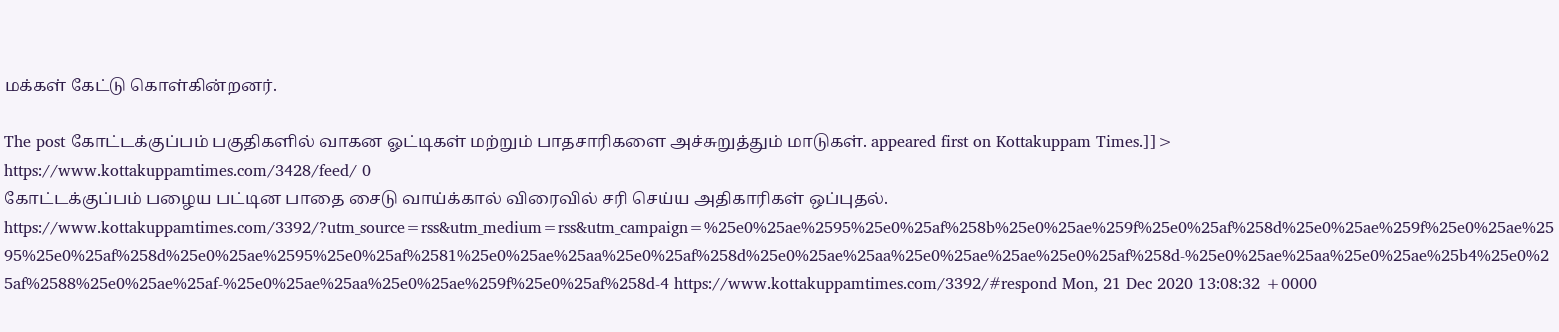மக்கள் கேட்டு கொள்கின்றனர்.

The post கோட்டக்குப்பம் பகுதிகளில் வாகன ஓட்டிகள் மற்றும் பாதசாரிகளை அச்சுறுத்தும் மாடுகள். appeared first on Kottakuppam Times.]]>
https://www.kottakuppamtimes.com/3428/feed/ 0
கோட்டக்குப்பம் பழைய பட்டின பாதை சைடு வாய்க்கால் விரைவில் சரி செய்ய அதிகாரிகள் ஒப்புதல். https://www.kottakuppamtimes.com/3392/?utm_source=rss&utm_medium=rss&utm_campaign=%25e0%25ae%2595%25e0%25af%258b%25e0%25ae%259f%25e0%25af%258d%25e0%25ae%259f%25e0%25ae%2595%25e0%25af%258d%25e0%25ae%2595%25e0%25af%2581%25e0%25ae%25aa%25e0%25af%258d%25e0%25ae%25aa%25e0%25ae%25ae%25e0%25af%258d-%25e0%25ae%25aa%25e0%25ae%25b4%25e0%25af%2588%25e0%25ae%25af-%25e0%25ae%25aa%25e0%25ae%259f%25e0%25af%258d-4 https://www.kottakuppamtimes.com/3392/#respond Mon, 21 Dec 2020 13:08:32 +0000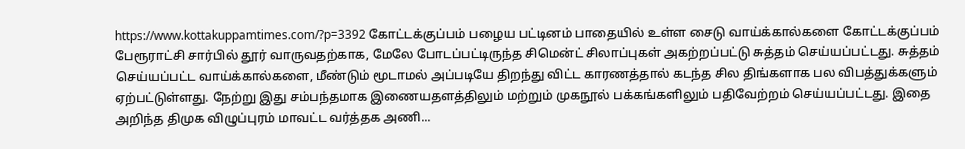https://www.kottakuppamtimes.com/?p=3392 கோட்டக்குப்பம் பழைய பட்டினம் பாதையில் உள்ள சைடு வாய்க்கால்களை கோட்டக்குப்பம் பேரூராட்சி சார்பில் தூர் வாருவதற்காக, மேலே போடப்பட்டிருந்த சிமென்ட் சிலாப்புகள் அகற்றப்பட்டு சுத்தம் செய்யப்பட்டது. சுத்தம் செய்யப்பட்ட வாய்க்கால்களை, மீண்டும் மூடாமல் அப்படியே திறந்து விட்ட காரணத்தால் கடந்த சில திங்களாக பல விபத்துக்களும் ஏற்பட்டுள்ளது. நேற்று இது சம்பந்தமாக இணையதளத்திலும் மற்றும் முகநூல் பக்கங்களிலும் பதிவேற்றம் செய்யப்பட்டது. இதை அறிந்த திமுக விழுப்புரம் மாவட்ட வர்த்தக அணி...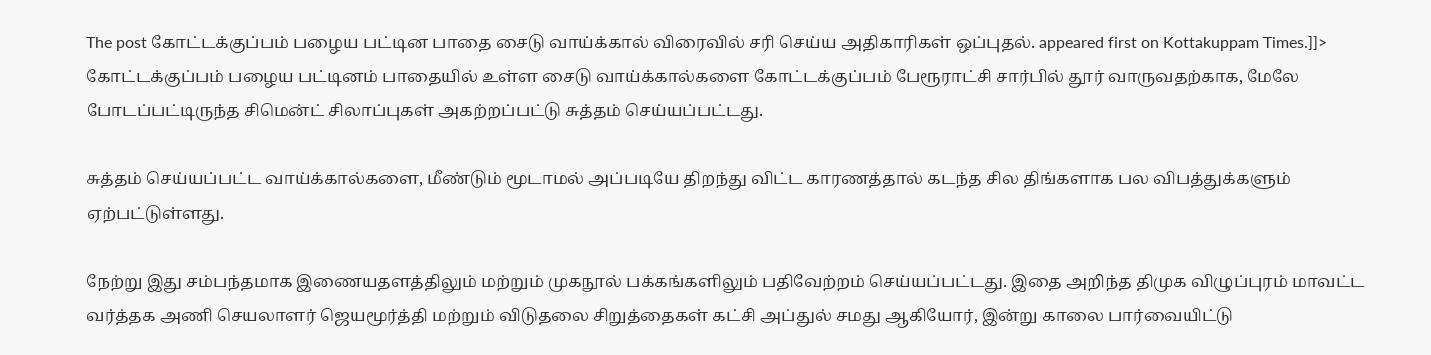The post கோட்டக்குப்பம் பழைய பட்டின பாதை சைடு வாய்க்கால் விரைவில் சரி செய்ய அதிகாரிகள் ஒப்புதல். appeared first on Kottakuppam Times.]]>
கோட்டக்குப்பம் பழைய பட்டினம் பாதையில் உள்ள சைடு வாய்க்கால்களை கோட்டக்குப்பம் பேரூராட்சி சார்பில் தூர் வாருவதற்காக, மேலே போடப்பட்டிருந்த சிமென்ட் சிலாப்புகள் அகற்றப்பட்டு சுத்தம் செய்யப்பட்டது.

சுத்தம் செய்யப்பட்ட வாய்க்கால்களை, மீண்டும் மூடாமல் அப்படியே திறந்து விட்ட காரணத்தால் கடந்த சில திங்களாக பல விபத்துக்களும் ஏற்பட்டுள்ளது.

நேற்று இது சம்பந்தமாக இணையதளத்திலும் மற்றும் முகநூல் பக்கங்களிலும் பதிவேற்றம் செய்யப்பட்டது. இதை அறிந்த திமுக விழுப்புரம் மாவட்ட வர்த்தக அணி செயலாளர் ஜெயமூர்த்தி மற்றும் விடுதலை சிறுத்தைகள் கட்சி அப்துல் சமது ஆகியோர், இன்று காலை பார்வையிட்டு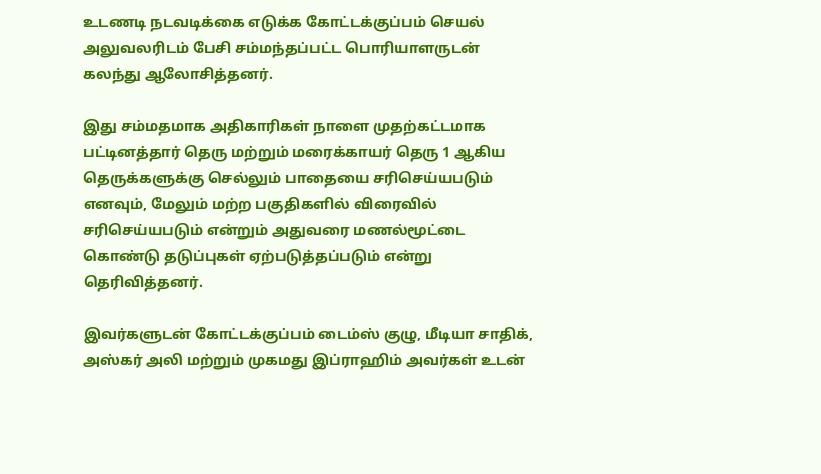உடணடி நடவடிக்கை எடுக்க கோட்டக்குப்பம் செயல் அலுவலரிடம் பேசி சம்மந்தப்பட்ட பொரியாளருடன் கலந்து ஆலோசித்தனர்.

இது சம்மதமாக அதிகாரிகள் நாளை முதற்கட்டமாக பட்டினத்தார் தெரு மற்றும் மரைக்காயர் தெரு 1 ஆகிய தெருக்களுக்கு செல்லும் பாதையை சரிசெய்யபடும் எனவும், மேலும் மற்ற பகுதிகளில் விரைவில் சரிசெய்யபடும் என்றும் அதுவரை மணல்மூட்டை கொண்டு தடுப்புகள் ஏற்படுத்தப்படும் என்று தெரிவித்தனர்.

இவர்களுடன் கோட்டக்குப்பம் டைம்ஸ் குழு, மீடியா சாதிக், அஸ்கர் அலி மற்றும் முகமது இப்ராஹிம் அவர்கள் உடன்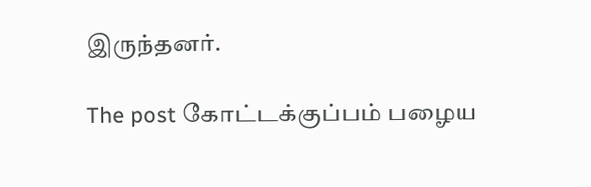இருந்தனர்.

The post கோட்டக்குப்பம் பழைய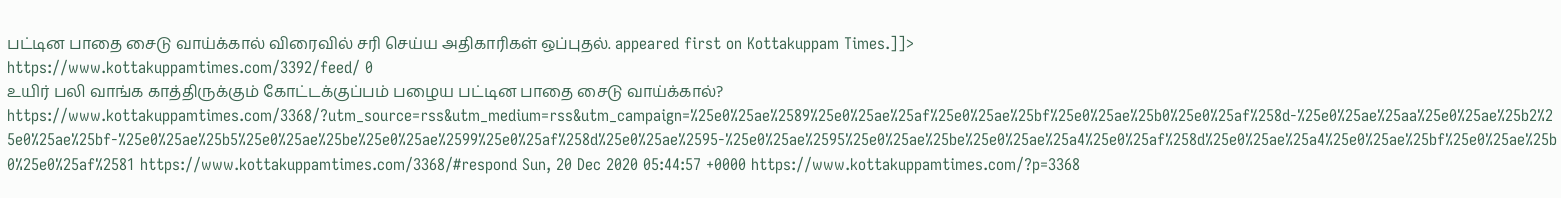பட்டின பாதை சைடு வாய்க்கால் விரைவில் சரி செய்ய அதிகாரிகள் ஒப்புதல். appeared first on Kottakuppam Times.]]>
https://www.kottakuppamtimes.com/3392/feed/ 0
உயிர் பலி வாங்க காத்திருக்கும் கோட்டக்குப்பம் பழைய பட்டின பாதை சைடு வாய்க்கால்? https://www.kottakuppamtimes.com/3368/?utm_source=rss&utm_medium=rss&utm_campaign=%25e0%25ae%2589%25e0%25ae%25af%25e0%25ae%25bf%25e0%25ae%25b0%25e0%25af%258d-%25e0%25ae%25aa%25e0%25ae%25b2%25e0%25ae%25bf-%25e0%25ae%25b5%25e0%25ae%25be%25e0%25ae%2599%25e0%25af%258d%25e0%25ae%2595-%25e0%25ae%2595%25e0%25ae%25be%25e0%25ae%25a4%25e0%25af%258d%25e0%25ae%25a4%25e0%25ae%25bf%25e0%25ae%25b0%25e0%25af%2581 https://www.kottakuppamtimes.com/3368/#respond Sun, 20 Dec 2020 05:44:57 +0000 https://www.kottakuppamtimes.com/?p=3368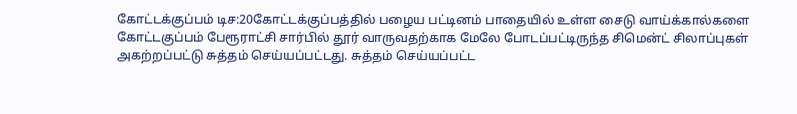கோட்டக்குப்பம் டிச:20கோட்டக்குப்பத்தில் பழைய பட்டினம் பாதையில் உள்ள சைடு வாய்க்கால்களை கோட்டகுப்பம் பேரூராட்சி சார்பில் தூர் வாருவதற்காக மேலே போடப்பட்டிருந்த சிமென்ட் சிலாப்புகள் அகற்றப்பட்டு சுத்தம் செய்யப்பட்டது. சுத்தம் செய்யப்பட்ட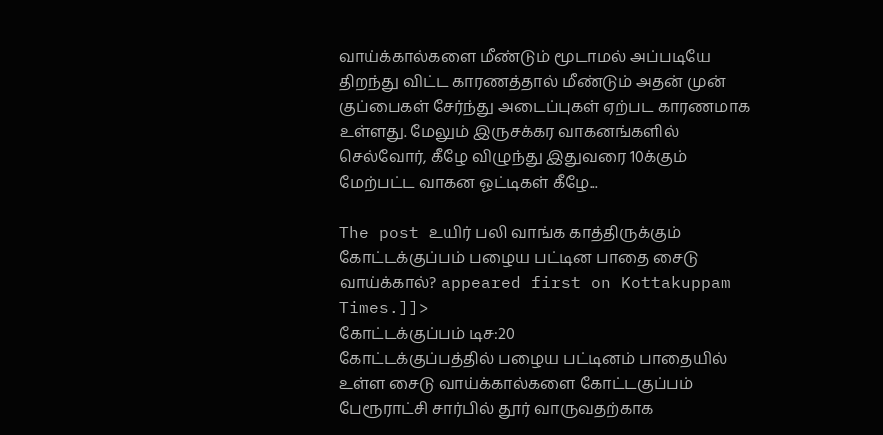வாய்க்கால்களை மீண்டும் மூடாமல் அப்படியே திறந்து விட்ட காரணத்தால் மீண்டும் அதன் முன் குப்பைகள் சேர்ந்து அடைப்புகள் ஏற்பட காரணமாக உள்ளது. மேலும் இருசக்கர வாகனங்களில் செல்வோர், கீழே விழுந்து இதுவரை 10க்கும் மேற்பட்ட வாகன ஓட்டிகள் கீழே...

The post உயிர் பலி வாங்க காத்திருக்கும் கோட்டக்குப்பம் பழைய பட்டின பாதை சைடு வாய்க்கால்? appeared first on Kottakuppam Times.]]>
கோட்டக்குப்பம் டிச:20
கோட்டக்குப்பத்தில் பழைய பட்டினம் பாதையில் உள்ள சைடு வாய்க்கால்களை கோட்டகுப்பம் பேரூராட்சி சார்பில் தூர் வாருவதற்காக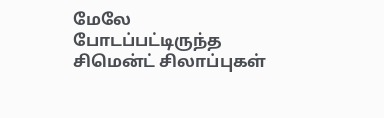மேலே போடப்பட்டிருந்த சிமென்ட் சிலாப்புகள்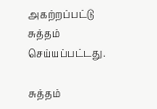அகற்றப்பட்டு சுத்தம் செய்யப்பட்டது.

சுத்தம்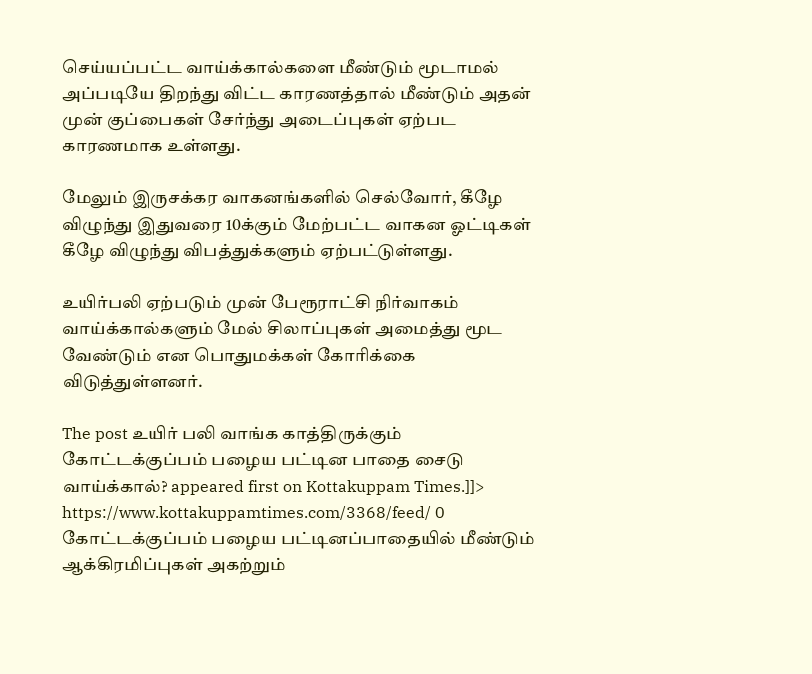செய்யப்பட்ட வாய்க்கால்களை மீண்டும் மூடாமல் அப்படியே திறந்து விட்ட காரணத்தால் மீண்டும் அதன் முன் குப்பைகள் சேர்ந்து அடைப்புகள் ஏற்பட காரணமாக உள்ளது.

மேலும் இருசக்கர வாகனங்களில் செல்வோர், கீழே விழுந்து இதுவரை 10க்கும் மேற்பட்ட வாகன ஓட்டிகள் கீழே விழுந்து விபத்துக்களும் ஏற்பட்டுள்ளது.

உயிர்பலி ஏற்படும் முன் பேரூராட்சி நிர்வாகம் வாய்க்கால்களும் மேல் சிலாப்புகள் அமைத்து மூட வேண்டும் என பொதுமக்கள் கோரிக்கை விடுத்துள்ளனர்.

The post உயிர் பலி வாங்க காத்திருக்கும் கோட்டக்குப்பம் பழைய பட்டின பாதை சைடு வாய்க்கால்? appeared first on Kottakuppam Times.]]>
https://www.kottakuppamtimes.com/3368/feed/ 0
கோட்டக்குப்பம் பழைய பட்டினப்பாதையில் மீண்டும் ஆக்கிரமிப்புகள் அகற்றும்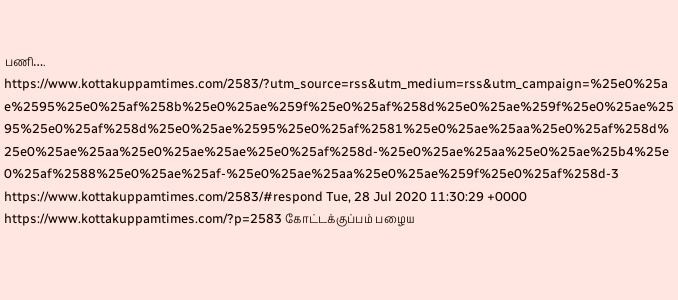பணி…. https://www.kottakuppamtimes.com/2583/?utm_source=rss&utm_medium=rss&utm_campaign=%25e0%25ae%2595%25e0%25af%258b%25e0%25ae%259f%25e0%25af%258d%25e0%25ae%259f%25e0%25ae%2595%25e0%25af%258d%25e0%25ae%2595%25e0%25af%2581%25e0%25ae%25aa%25e0%25af%258d%25e0%25ae%25aa%25e0%25ae%25ae%25e0%25af%258d-%25e0%25ae%25aa%25e0%25ae%25b4%25e0%25af%2588%25e0%25ae%25af-%25e0%25ae%25aa%25e0%25ae%259f%25e0%25af%258d-3 https://www.kottakuppamtimes.com/2583/#respond Tue, 28 Jul 2020 11:30:29 +0000 https://www.kottakuppamtimes.com/?p=2583 கோட்டக்குப்பம் பழைய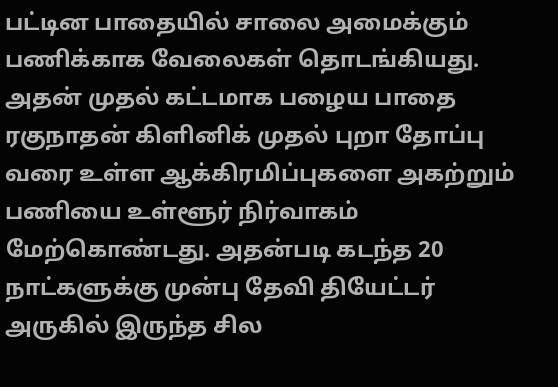பட்டின பாதையில் சாலை அமைக்கும் பணிக்காக வேலைகள் தொடங்கியது. அதன் முதல் கட்டமாக பழைய பாதை ரகுநாதன் கிளினிக் முதல் புறா தோப்பு வரை உள்ள ஆக்கிரமிப்புகளை அகற்றும் பணியை உள்ளூர் நிர்வாகம் மேற்கொண்டது. அதன்படி கடந்த 20 நாட்களுக்கு முன்பு தேவி தியேட்டர் அருகில் இருந்த சில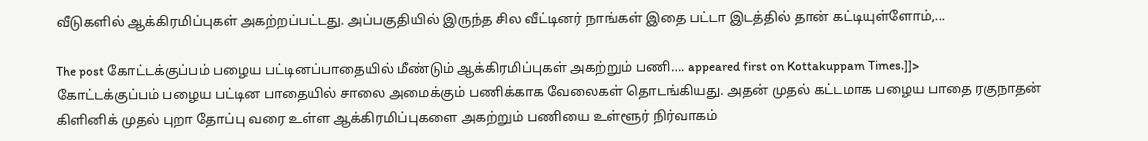வீடுகளில் ஆக்கிரமிப்புகள் அகற்றப்பட்டது. அப்பகுதியில் இருந்த சில வீட்டினர் நாங்கள் இதை பட்டா இடத்தில் தான் கட்டியுள்ளோம்,...

The post கோட்டக்குப்பம் பழைய பட்டினப்பாதையில் மீண்டும் ஆக்கிரமிப்புகள் அகற்றும் பணி…. appeared first on Kottakuppam Times.]]>
கோட்டக்குப்பம் பழைய பட்டின பாதையில் சாலை அமைக்கும் பணிக்காக வேலைகள் தொடங்கியது. அதன் முதல் கட்டமாக பழைய பாதை ரகுநாதன் கிளினிக் முதல் புறா தோப்பு வரை உள்ள ஆக்கிரமிப்புகளை அகற்றும் பணியை உள்ளூர் நிர்வாகம்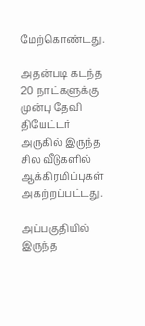மேற்கொண்டது.

அதன்படி கடந்த 20 நாட்களுக்கு முன்பு தேவி தியேட்டர் அருகில் இருந்த சில வீடுகளில் ஆக்கிரமிப்புகள் அகற்றப்பட்டது.

அப்பகுதியில் இருந்த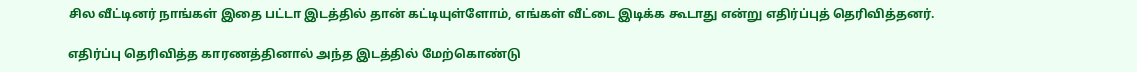சில வீட்டினர் நாங்கள் இதை பட்டா இடத்தில் தான் கட்டியுள்ளோம், எங்கள் வீட்டை இடிக்க கூடாது என்று எதிர்ப்புத் தெரிவித்தனர்.

எதிர்ப்பு தெரிவித்த காரணத்தினால் அந்த இடத்தில் மேற்கொண்டு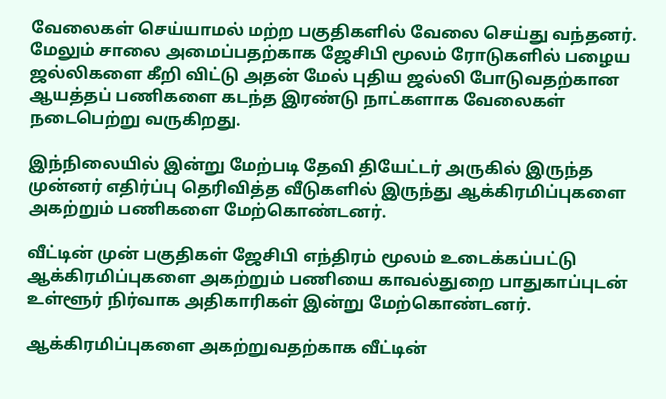வேலைகள் செய்யாமல் மற்ற பகுதிகளில் வேலை செய்து வந்தனர். மேலும் சாலை அமைப்பதற்காக ஜேசிபி மூலம் ரோடுகளில் பழைய ஜல்லிகளை கீறி விட்டு அதன் மேல் புதிய ஜல்லி போடுவதற்கான ஆயத்தப் பணிகளை கடந்த இரண்டு நாட்களாக வேலைகள் நடைபெற்று வருகிறது.

இந்நிலையில் இன்று மேற்படி தேவி தியேட்டர் அருகில் இருந்த முன்னர் எதிர்ப்பு தெரிவித்த வீடுகளில் இருந்து ஆக்கிரமிப்புகளை அகற்றும் பணிகளை மேற்கொண்டனர்.

வீட்டின் முன் பகுதிகள் ஜேசிபி எந்திரம் மூலம் உடைக்கப்பட்டு ஆக்கிரமிப்புகளை அகற்றும் பணியை காவல்துறை பாதுகாப்புடன் உள்ளூர் நிர்வாக அதிகாரிகள் இன்று மேற்கொண்டனர்.

ஆக்கிரமிப்புகளை அகற்றுவதற்காக வீட்டின்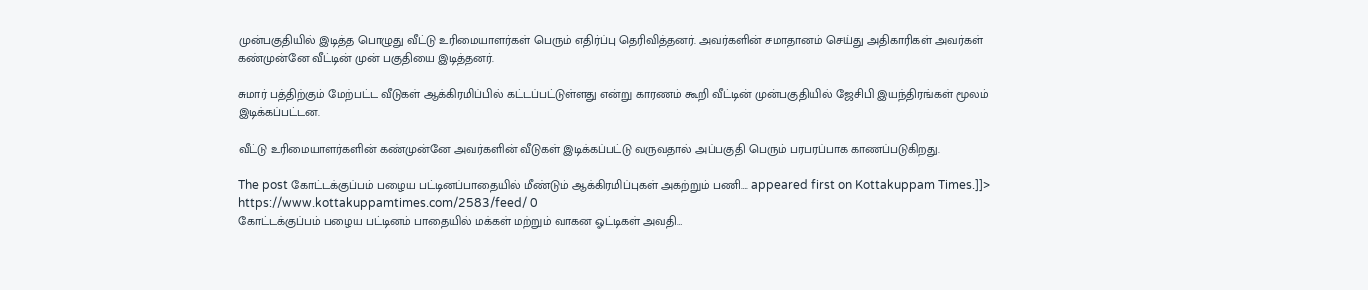முன்பகுதியில் இடித்த பொழுது வீட்டு உரிமையாளர்கள் பெரும் எதிர்ப்பு தெரிவித்தனர். அவர்களின் சமாதானம் செய்து அதிகாரிகள் அவர்கள் கண்முன்னே வீட்டின் முன் பகுதியை இடித்தனர்.

சுமார் பத்திற்கும் மேற்பட்ட வீடுகள் ஆக்கிரமிப்பில் கட்டப்பட்டுள்ளது என்று காரணம் கூறி வீட்டின் முன்பகுதியில் ஜேசிபி இயந்திரங்கள் மூலம் இடிக்கப்பட்டன.

வீட்டு உரிமையாளர்களின் கண்முன்னே அவர்களின் வீடுகள் இடிக்கப்பட்டு வருவதால் அப்பகுதி பெரும் பரபரப்பாக காணப்படுகிறது.

The post கோட்டக்குப்பம் பழைய பட்டினப்பாதையில் மீண்டும் ஆக்கிரமிப்புகள் அகற்றும் பணி…. appeared first on Kottakuppam Times.]]>
https://www.kottakuppamtimes.com/2583/feed/ 0
கோட்டக்குப்பம் பழைய பட்டினம் பாதையில் மக்கள் மற்றும் வாகன ஓட்டிகள் அவதி…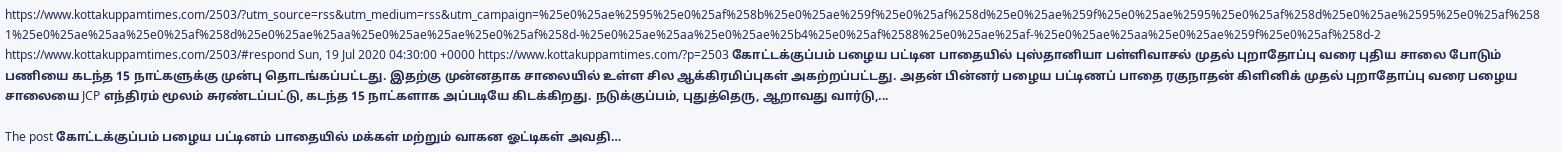https://www.kottakuppamtimes.com/2503/?utm_source=rss&utm_medium=rss&utm_campaign=%25e0%25ae%2595%25e0%25af%258b%25e0%25ae%259f%25e0%25af%258d%25e0%25ae%259f%25e0%25ae%2595%25e0%25af%258d%25e0%25ae%2595%25e0%25af%2581%25e0%25ae%25aa%25e0%25af%258d%25e0%25ae%25aa%25e0%25ae%25ae%25e0%25af%258d-%25e0%25ae%25aa%25e0%25ae%25b4%25e0%25af%2588%25e0%25ae%25af-%25e0%25ae%25aa%25e0%25ae%259f%25e0%25af%258d-2 https://www.kottakuppamtimes.com/2503/#respond Sun, 19 Jul 2020 04:30:00 +0000 https://www.kottakuppamtimes.com/?p=2503 கோட்டக்குப்பம் பழைய பட்டின பாதையில் புஸ்தானியா பள்ளிவாசல் முதல் புறாதோப்பு வரை புதிய சாலை போடும் பணியை கடந்த 15 நாட்களுக்கு முன்பு தொடங்கப்பட்டது. இதற்கு முன்னதாக சாலையில் உள்ள சில ஆக்கிரமிப்புகள் அகற்றப்பட்டது. அதன் பின்னர் பழைய பட்டிணப் பாதை ரகுநாதன் கிளினிக் முதல் புறாதோப்பு வரை பழைய சாலையை JCP எந்திரம் மூலம் சுரண்டப்பட்டு, கடந்த 15 நாட்களாக அப்படியே கிடக்கிறது. நடுக்குப்பம், புதுத்தெரு, ஆறாவது வார்டு,...

The post கோட்டக்குப்பம் பழைய பட்டினம் பாதையில் மக்கள் மற்றும் வாகன ஓட்டிகள் அவதி…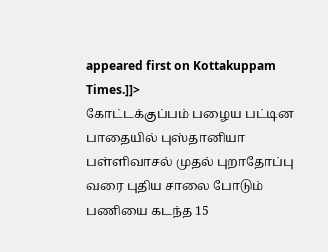appeared first on Kottakuppam Times.]]>
கோட்டக்குப்பம் பழைய பட்டின பாதையில் புஸ்தானியா பள்ளிவாசல் முதல் புறாதோப்பு வரை புதிய சாலை போடும் பணியை கடந்த 15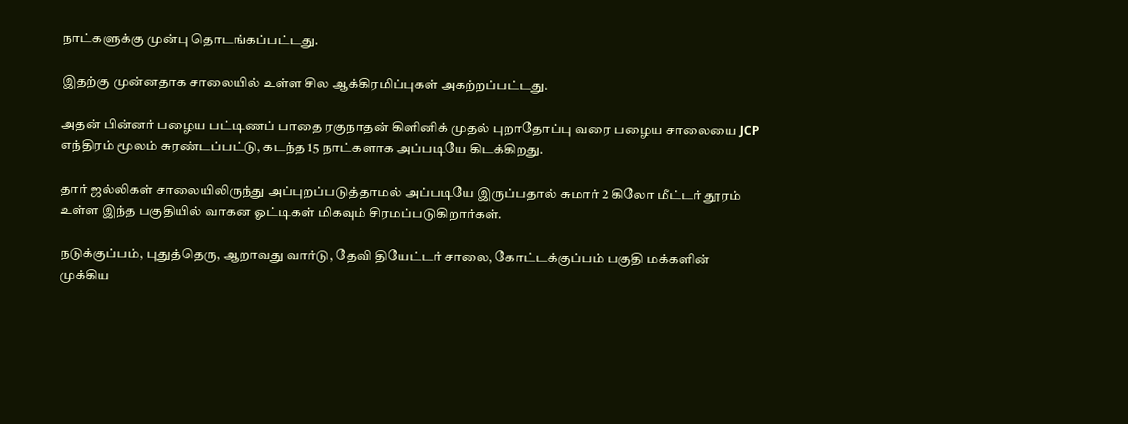நாட்களுக்கு முன்பு தொடங்கப்பட்டது.

இதற்கு முன்னதாக சாலையில் உள்ள சில ஆக்கிரமிப்புகள் அகற்றப்பட்டது.

அதன் பின்னர் பழைய பட்டிணப் பாதை ரகுநாதன் கிளினிக் முதல் புறாதோப்பு வரை பழைய சாலையை JCP எந்திரம் மூலம் சுரண்டப்பட்டு, கடந்த 15 நாட்களாக அப்படியே கிடக்கிறது.

தார் ஜல்லிகள் சாலையிலிருந்து அப்புறப்படுத்தாமல் அப்படியே இருப்பதால் சுமார் 2 கிலோ மீட்டர் தூரம் உள்ள இந்த பகுதியில் வாகன ஓட்டிகள் மிகவும் சிரமப்படுகிறார்கள்.

நடுக்குப்பம், புதுத்தெரு, ஆறாவது வார்டு, தேவி தியேட்டர் சாலை, கோட்டக்குப்பம் பகுதி மக்களின் முக்கிய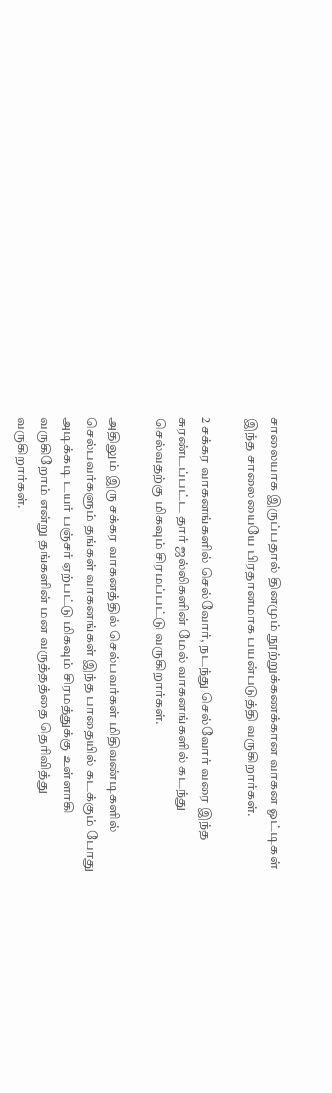சாலையாக இருப்பதால் தினமும் நூற்றுக்கணக்கான வாகன ஓட்டிகள் இந்த சாலையையே பிரதானமாக பயன்படுத்தி வருகிறார்கள்.

2 சக்கர வாகனங்களில் செல்வோர், நடந்து செல்வோர் வரை இந்த சுரண்டப்பட்ட தார் ஜல்லிகளின் மேல் வாகனங்களில் கடந்து செல்வதற்கு மிகவும் சிரமப்பட்டு வருகிறார்கள்.

அதிலும் இரு சக்கர வாகனத்தில் செல்பவர்கள் மிதிவண்டிகளில் செல்பவர்களும் தங்கள் வாகனங்கள் இந்த பாதையில் கடக்கும் போது அடிக்கடி டயர் பஞ்சர் ஏற்பட்டு மிகவும் சிரமத்துக்கு உள்ளாகி வருகிறோம் என்று தங்களின் மன வருத்தத்தை தெரிவித்து வருகிறார்கள்.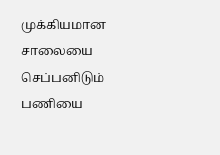முக்கியமான சாலையை செப்பனிடும் பணியை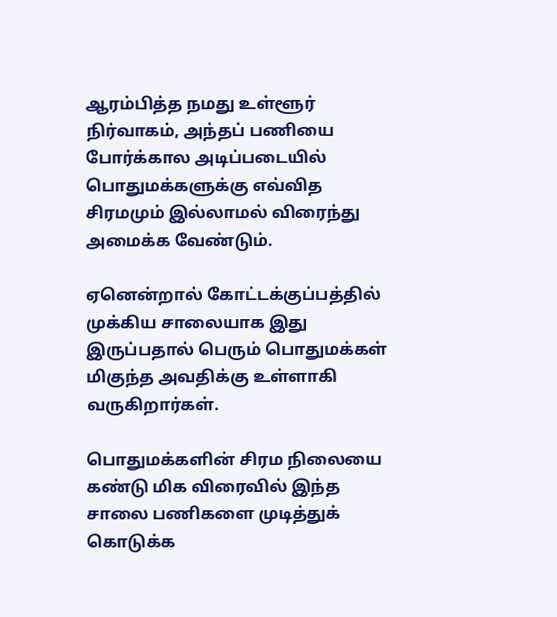ஆரம்பித்த நமது உள்ளூர் நிர்வாகம், அந்தப் பணியை போர்க்கால அடிப்படையில் பொதுமக்களுக்கு எவ்வித சிரமமும் இல்லாமல் விரைந்து அமைக்க வேண்டும்.

ஏனென்றால் கோட்டக்குப்பத்தில் முக்கிய சாலையாக இது இருப்பதால் பெரும் பொதுமக்கள் மிகுந்த அவதிக்கு உள்ளாகி வருகிறார்கள்.

பொதுமக்களின் சிரம நிலையை கண்டு மிக விரைவில் இந்த சாலை பணிகளை முடித்துக் கொடுக்க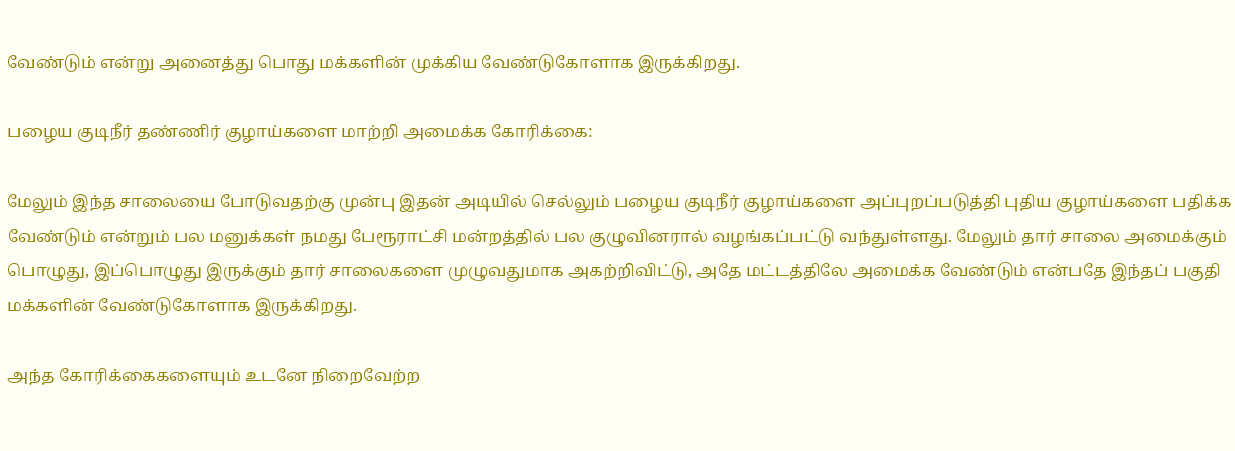வேண்டும் என்று அனைத்து பொது மக்களின் முக்கிய வேண்டுகோளாக இருக்கிறது.

பழைய குடிநீர் தண்ணிர் குழாய்களை மாற்றி அமைக்க கோரிக்கை:

மேலும் இந்த சாலையை போடுவதற்கு முன்பு இதன் அடியில் செல்லும் பழைய குடிநீர் குழாய்களை அப்புறப்படுத்தி புதிய குழாய்களை பதிக்க வேண்டும் என்றும் பல மனுக்கள் நமது பேரூராட்சி மன்றத்தில் பல குழுவினரால் வழங்கப்பட்டு வந்துள்ளது. மேலும் தார் சாலை அமைக்கும் பொழுது, இப்பொழுது இருக்கும் தார் சாலைகளை முழுவதுமாக அகற்றிவிட்டு, அதே மட்டத்திலே அமைக்க வேண்டும் என்பதே இந்தப் பகுதி மக்களின் வேண்டுகோளாக இருக்கிறது.

அந்த கோரிக்கைகளையும் உடனே நிறைவேற்ற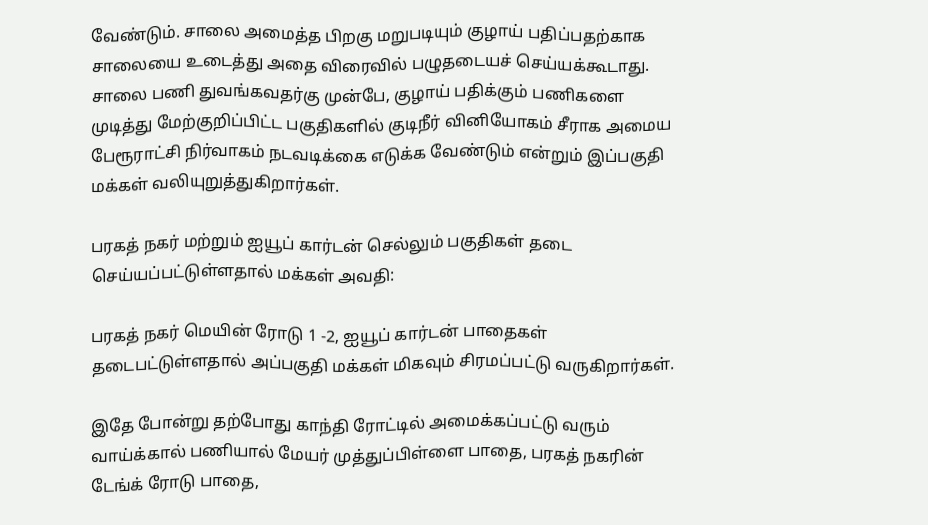வேண்டும். சாலை அமைத்த பிறகு மறுபடியும் குழாய் பதிப்பதற்காக சாலையை உடைத்து அதை விரைவில் பழுதடையச் செய்யக்கூடாது. சாலை பணி துவங்கவதர்கு முன்பே, குழாய் பதிக்கும் பணிகளை முடித்து மேற்குறிப்பிட்ட பகுதிகளில் குடிநீர் வினியோகம் சீராக அமைய பேரூராட்சி நிர்வாகம் நடவடிக்கை எடுக்க வேண்டும் என்றும் இப்பகுதி மக்கள் வலியுறுத்துகிறார்கள்.

பரகத் நகர் மற்றும் ஐயூப் கார்டன் செல்லும் பகுதிகள் தடை செய்யப்பட்டுள்ளதால் மக்கள் அவதி:

பரகத் நகர் மெயின் ரோடு 1 -2, ஐயூப் கார்டன் பாதைகள் தடைபட்டுள்ளதால் அப்பகுதி மக்கள் மிகவும் சிரமப்பட்டு வருகிறார்கள்.

இதே போன்று தற்போது காந்தி ரோட்டில் அமைக்கப்பட்டு வரும் வாய்க்கால் பணியால் மேயர் முத்துப்பிள்ளை பாதை, பரகத் நகரின் டேங்க் ரோடு பாதை,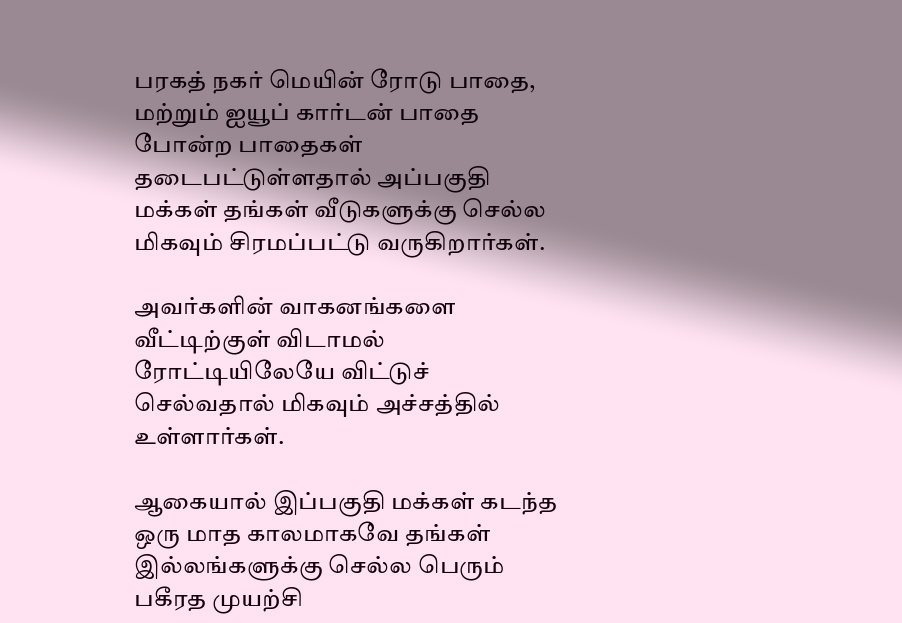பரகத் நகர் மெயின் ரோடு பாதை, மற்றும் ஐயூப் கார்டன் பாதை போன்ற பாதைகள் தடைபட்டுள்ளதால் அப்பகுதி மக்கள் தங்கள் வீடுகளுக்கு செல்ல மிகவும் சிரமப்பட்டு வருகிறார்கள்.

அவர்களின் வாகனங்களை வீட்டிற்குள் விடாமல் ரோட்டியிலேயே விட்டுச் செல்வதால் மிகவும் அச்சத்தில் உள்ளார்கள்.

ஆகையால் இப்பகுதி மக்கள் கடந்த ஒரு மாத காலமாகவே தங்கள் இல்லங்களுக்கு செல்ல பெரும் பகீரத முயற்சி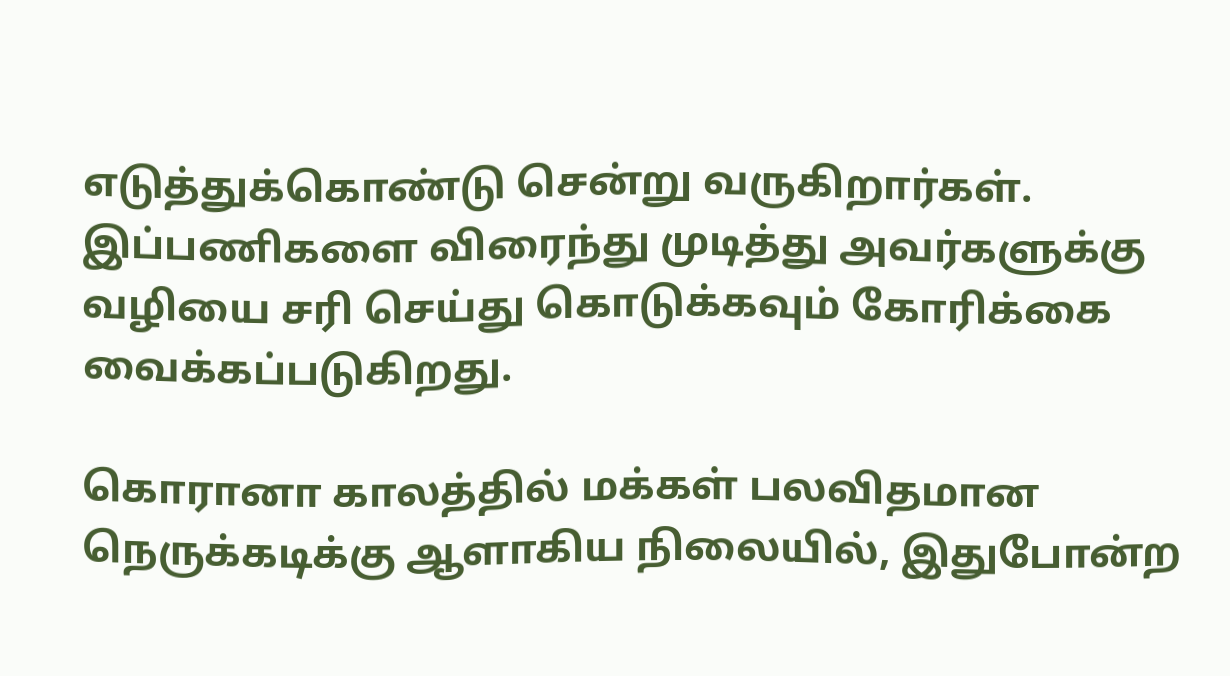எடுத்துக்கொண்டு சென்று வருகிறார்கள். இப்பணிகளை விரைந்து முடித்து அவர்களுக்கு வழியை சரி செய்து கொடுக்கவும் கோரிக்கை வைக்கப்படுகிறது.

கொரானா காலத்தில் மக்கள் பலவிதமான நெருக்கடிக்கு ஆளாகிய நிலையில், இதுபோன்ற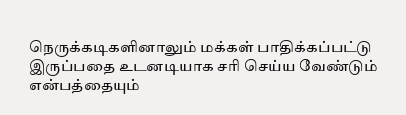நெருக்கடிகளினாலும் மக்கள் பாதிக்கப்பட்டு இருப்பதை உடனடியாக சரி செய்ய வேண்டும் என்பத்தையும்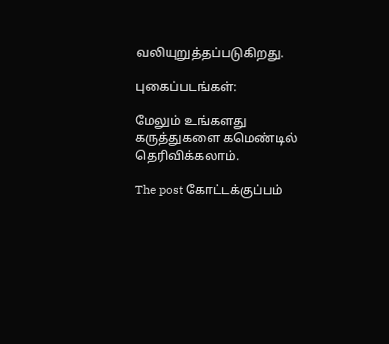வலியுறுத்தப்படுகிறது.

புகைப்படங்கள்:

மேலும் உங்களது கருத்துகளை கமெண்டில் தெரிவிக்கலாம்.

The post கோட்டக்குப்பம்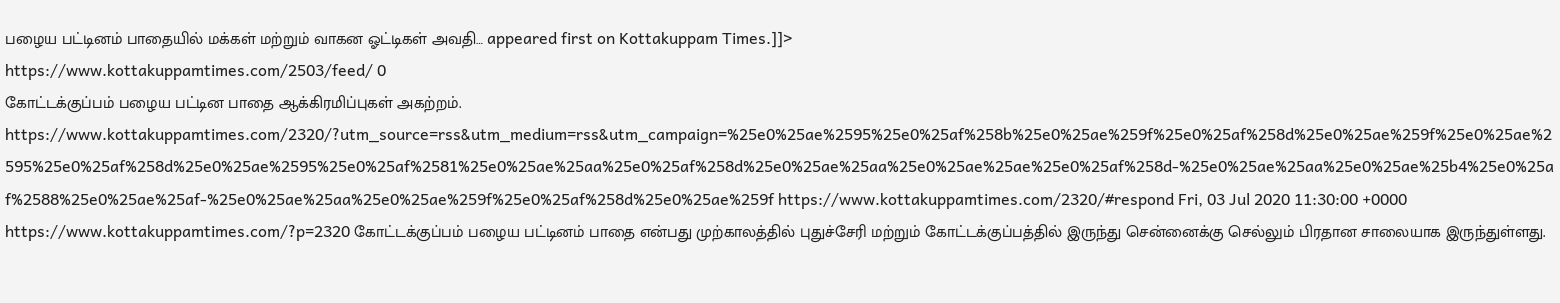பழைய பட்டினம் பாதையில் மக்கள் மற்றும் வாகன ஓட்டிகள் அவதி… appeared first on Kottakuppam Times.]]>
https://www.kottakuppamtimes.com/2503/feed/ 0
கோட்டக்குப்பம் பழைய பட்டின பாதை ஆக்கிரமிப்புகள் அகற்றம். https://www.kottakuppamtimes.com/2320/?utm_source=rss&utm_medium=rss&utm_campaign=%25e0%25ae%2595%25e0%25af%258b%25e0%25ae%259f%25e0%25af%258d%25e0%25ae%259f%25e0%25ae%2595%25e0%25af%258d%25e0%25ae%2595%25e0%25af%2581%25e0%25ae%25aa%25e0%25af%258d%25e0%25ae%25aa%25e0%25ae%25ae%25e0%25af%258d-%25e0%25ae%25aa%25e0%25ae%25b4%25e0%25af%2588%25e0%25ae%25af-%25e0%25ae%25aa%25e0%25ae%259f%25e0%25af%258d%25e0%25ae%259f https://www.kottakuppamtimes.com/2320/#respond Fri, 03 Jul 2020 11:30:00 +0000 https://www.kottakuppamtimes.com/?p=2320 கோட்டக்குப்பம் பழைய பட்டினம் பாதை என்பது முற்காலத்தில் புதுச்சேரி மற்றும் கோட்டக்குப்பத்தில் இருந்து சென்னைக்கு செல்லும் பிரதான சாலையாக இருந்துள்ளது.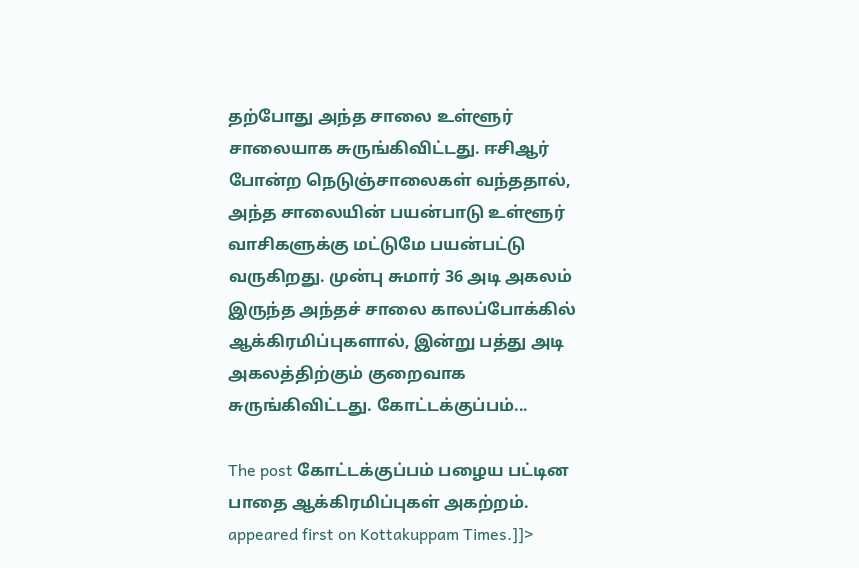தற்போது அந்த சாலை உள்ளூர் சாலையாக சுருங்கிவிட்டது. ஈசிஆர் போன்ற நெடுஞ்சாலைகள் வந்ததால், அந்த சாலையின் பயன்பாடு உள்ளூர் வாசிகளுக்கு மட்டுமே பயன்பட்டு வருகிறது. முன்பு சுமார் 36 அடி அகலம் இருந்த அந்தச் சாலை காலப்போக்கில் ஆக்கிரமிப்புகளால், இன்று பத்து அடி அகலத்திற்கும் குறைவாக சுருங்கிவிட்டது. கோட்டக்குப்பம்...

The post கோட்டக்குப்பம் பழைய பட்டின பாதை ஆக்கிரமிப்புகள் அகற்றம். appeared first on Kottakuppam Times.]]>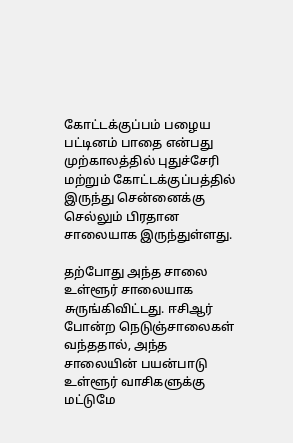கோட்டக்குப்பம் பழைய பட்டினம் பாதை என்பது முற்காலத்தில் புதுச்சேரி மற்றும் கோட்டக்குப்பத்தில் இருந்து சென்னைக்கு செல்லும் பிரதான சாலையாக இருந்துள்ளது.

தற்போது அந்த சாலை உள்ளூர் சாலையாக சுருங்கிவிட்டது. ஈசிஆர் போன்ற நெடுஞ்சாலைகள் வந்ததால், அந்த சாலையின் பயன்பாடு உள்ளூர் வாசிகளுக்கு மட்டுமே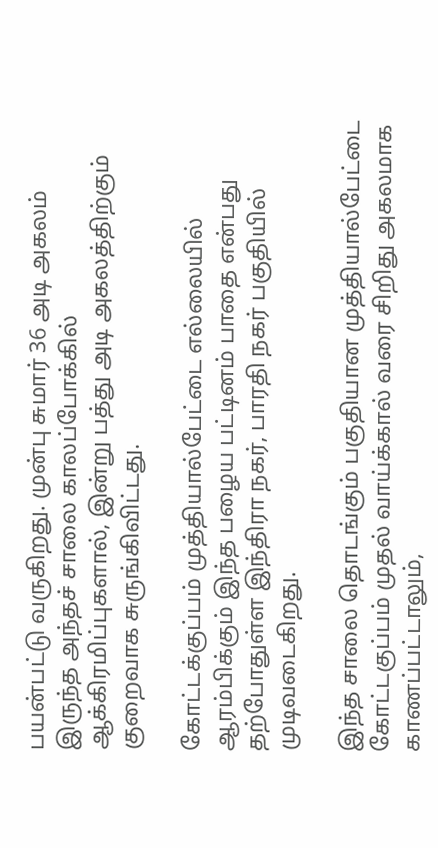பயன்பட்டு வருகிறது. முன்பு சுமார் 36 அடி அகலம் இருந்த அந்தச் சாலை காலப்போக்கில் ஆக்கிரமிப்புகளால், இன்று பத்து அடி அகலத்திற்கும் குறைவாக சுருங்கிவிட்டது.

கோட்டக்குப்பம் முத்தியால்பேட்டை எல்லையில் ஆரம்பிக்கும் இந்த பழைய பட்டினம் பாதை என்பது தற்போதுள்ள இந்திரா நகர், பாரதி நகர் பகுதியில் முடிவடைகிறது.

இந்த சாலை தொடங்கும் பகுதியான முத்தியால்பேட்டை கோட்டகுப்பம் முதல் வாய்க்கால் வரை சிறிது அகலமாக காணப்பட்டாலும்,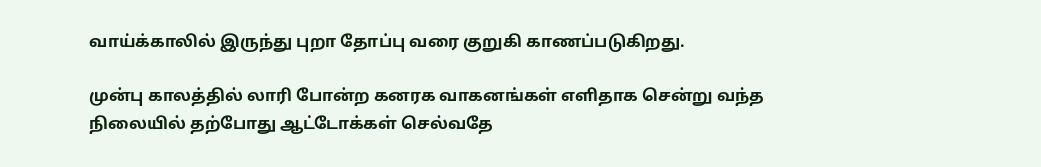வாய்க்காலில் இருந்து புறா தோப்பு வரை குறுகி காணப்படுகிறது.

முன்பு காலத்தில் லாரி போன்ற கனரக வாகனங்கள் எளிதாக சென்று வந்த நிலையில் தற்போது ஆட்டோக்கள் செல்வதே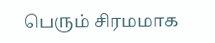பெரும் சிரமமாக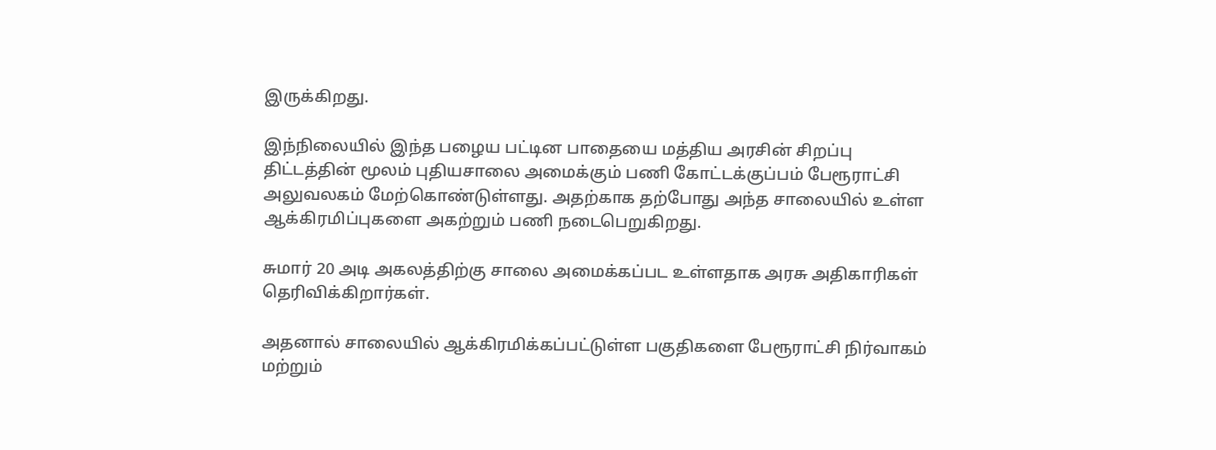இருக்கிறது.

இந்நிலையில் இந்த பழைய பட்டின பாதையை மத்திய அரசின் சிறப்பு திட்டத்தின் மூலம் புதியசாலை அமைக்கும் பணி கோட்டக்குப்பம் பேரூராட்சி அலுவலகம் மேற்கொண்டுள்ளது. அதற்காக தற்போது அந்த சாலையில் உள்ள ஆக்கிரமிப்புகளை அகற்றும் பணி நடைபெறுகிறது.

சுமார் 20 அடி அகலத்திற்கு சாலை அமைக்கப்பட உள்ளதாக அரசு அதிகாரிகள் தெரிவிக்கிறார்கள்.

அதனால் சாலையில் ஆக்கிரமிக்கப்பட்டுள்ள பகுதிகளை பேரூராட்சி நிர்வாகம் மற்றும்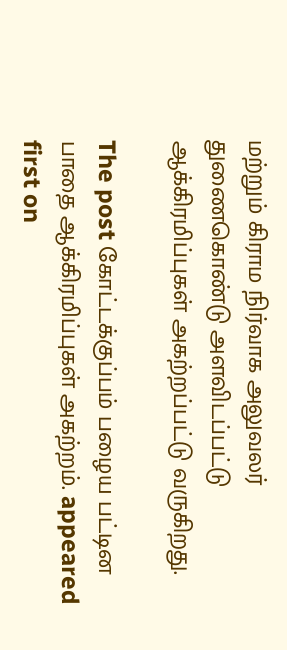மற்றும் கிராம நிர்வாக அலுவலர் துணைகொண்டு அளவிடப்பட்டு ஆக்கிரமிப்புகள் அகற்றப்பட்டு வருகிறது.

The post கோட்டக்குப்பம் பழைய பட்டின பாதை ஆக்கிரமிப்புகள் அகற்றம். appeared first on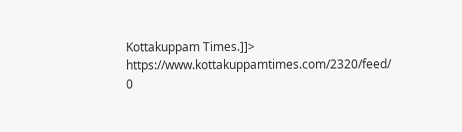Kottakuppam Times.]]>
https://www.kottakuppamtimes.com/2320/feed/ 0